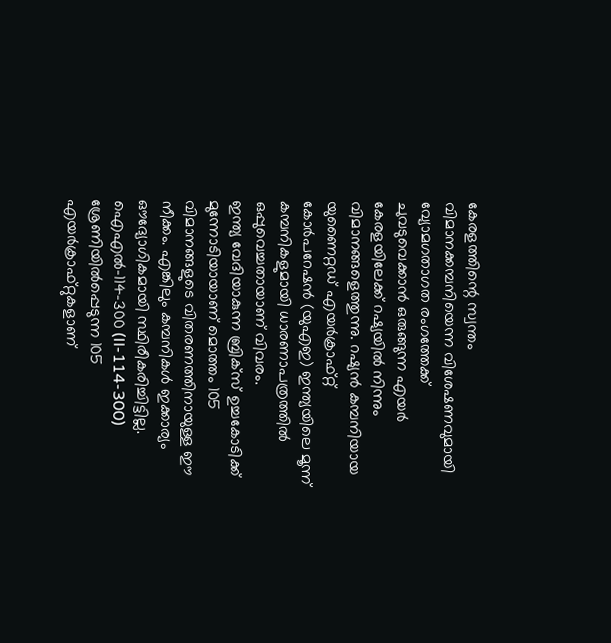കേരളത്തിന്റെ സ്വന്തം വിമാനക്കമ്പനിയെന്ന വിശേഷണവുമായി വ്യോമഗതാഗത രംഗത്തേക്ക് ചുവടുവെക്കാൻ ഒരുങ്ങുന്ന എയർ കേരളയിലേക്ക് റഷ്യയിൽ നിന്നും വിമാനങ്ങളെത്തുന്നു. റഷ്യൻ കമ്പനിയായ യുണൈറ്റഡ് എയർക്രാഫ്റ്റ് കോർപറേഷൻ (യുഎഇ) ഇന്ത്യയിലെ മൂന്ന് കമ്പനികളുമായി ധാരണാപത്രത്തിൽ ഒപ്പുവെച്ചതായാണ് വിവരം.
ഇന്ത്യ വേദിയാകുന്ന ബ്രിക്സ് ഉച്ചകോടിക്ക് മുന്നോടിയായാണ് മൊത്തം 105 വിമാനങ്ങളുടെ വിതരണത്തിനായുള്ള ഈ നീക്കം. എങ്കിലും കമ്പനികൾ ഇക്കാര്യം ഔദ്യോഗികമായി സ്ഥിരീകരിച്ചിട്ടില്ല.
ഐഎൽ-114-300 (Il-114-300) ശ്രേണിയിൽപ്പെടുന്ന 105 എയർക്രാഫ്റ്റുകളാണ്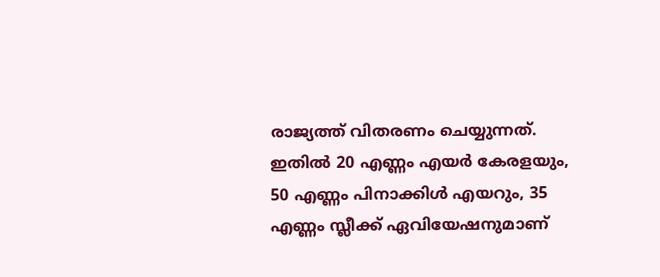രാജ്യത്ത് വിതരണം ചെയ്യുന്നത്. ഇതിൽ 20 എണ്ണം എയർ കേരളയും, 50 എണ്ണം പിനാക്കിൾ എയറും, 35 എണ്ണം സ്ലീക്ക് ഏവിയേഷനുമാണ്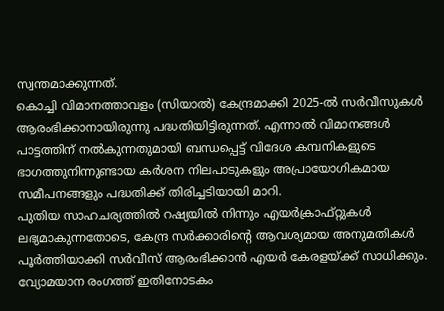സ്വന്തമാക്കുന്നത്.
കൊച്ചി വിമാനത്താവളം (സിയാൽ) കേന്ദ്രമാക്കി 2025-ൽ സർവീസുകൾ ആരംഭിക്കാനായിരുന്നു പദ്ധതിയിട്ടിരുന്നത്. എന്നാൽ വിമാനങ്ങൾ പാട്ടത്തിന് നൽകുന്നതുമായി ബന്ധപ്പെട്ട് വിദേശ കമ്പനികളുടെ ഭാഗത്തുനിന്നുണ്ടായ കർശന നിലപാടുകളും അപ്രായോഗികമായ സമീപനങ്ങളും പദ്ധതിക്ക് തിരിച്ചടിയായി മാറി.
പുതിയ സാഹചര്യത്തിൽ റഷ്യയിൽ നിന്നും എയർക്രാഫ്റ്റുകൾ ലഭ്യമാകുന്നതോടെ, കേന്ദ്ര സർക്കാരിന്റെ ആവശ്യമായ അനുമതികൾ പൂർത്തിയാക്കി സർവീസ് ആരംഭിക്കാൻ എയർ കേരളയ്ക്ക് സാധിക്കും. വ്യോമയാന രംഗത്ത് ഇതിനോടകം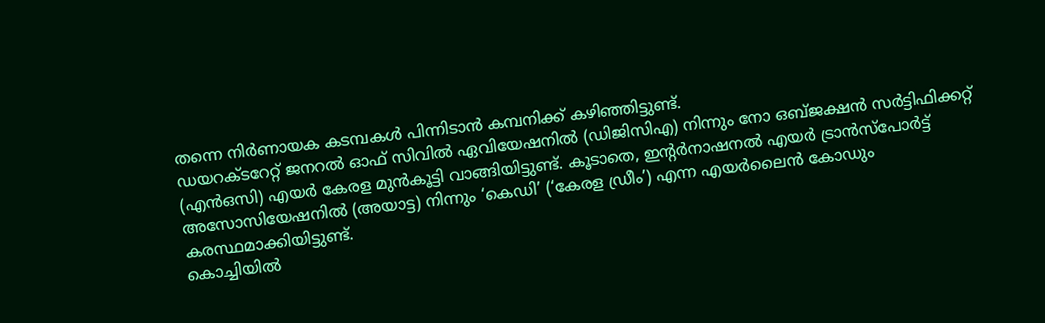തന്നെ നിർണായക കടമ്പകൾ പിന്നിടാൻ കമ്പനിക്ക് കഴിഞ്ഞിട്ടുണ്ട്.
ഡയറക്ടറേറ്റ് ജനറൽ ഓഫ് സിവിൽ ഏവിയേഷനിൽ (ഡിജിസിഎ) നിന്നും നോ ഒബ്ജക്ഷൻ സർട്ടിഫിക്കറ്റ് (എൻഒസി) എയർ കേരള മുൻകൂട്ടി വാങ്ങിയിട്ടുണ്ട്. കൂടാതെ, ഇന്റർനാഷനൽ എയർ ട്രാൻസ്പോർട്ട് അസോസിയേഷനിൽ (അയാട്ട) നിന്നും ‘കെഡി’ (‘കേരള ഡ്രീം’) എന്ന എയർലൈൻ കോഡും കരസ്ഥമാക്കിയിട്ടുണ്ട്.
കൊച്ചിയിൽ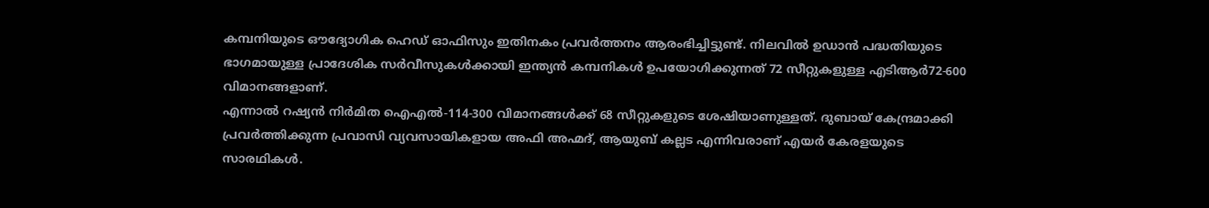കമ്പനിയുടെ ഔദ്യോഗിക ഹെഡ് ഓഫിസും ഇതിനകം പ്രവർത്തനം ആരംഭിച്ചിട്ടുണ്ട്. നിലവിൽ ഉഡാൻ പദ്ധതിയുടെ ഭാഗമായുള്ള പ്രാദേശിക സർവീസുകൾക്കായി ഇന്ത്യൻ കമ്പനികൾ ഉപയോഗിക്കുന്നത് 72 സീറ്റുകളുള്ള എടിആർ72-600 വിമാനങ്ങളാണ്.
എന്നാൽ റഷ്യൻ നിർമിത ഐഎൽ-114-300 വിമാനങ്ങൾക്ക് 68 സീറ്റുകളുടെ ശേഷിയാണുള്ളത്. ദുബായ് കേന്ദ്രമാക്കി പ്രവർത്തിക്കുന്ന പ്രവാസി വ്യവസായികളായ അഫി അഹ്മദ്, ആയുബ് കല്ലട എന്നിവരാണ് എയർ കേരളയുടെ സാരഥികൾ.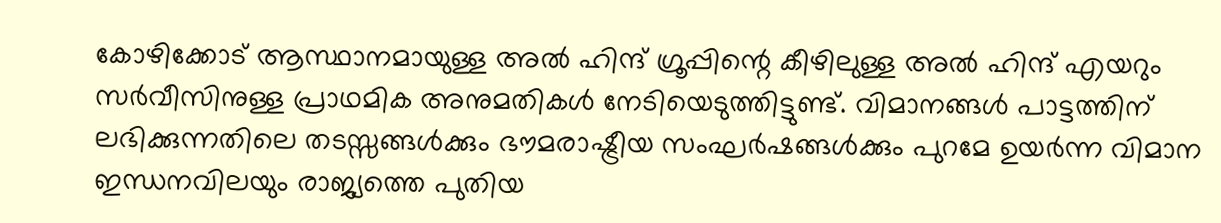കോഴിക്കോട് ആസ്ഥാനമായുള്ള അൽ ഹിന്ദ് ഗ്രൂപ്പിന്റെ കീഴിലുള്ള അൽ ഹിന്ദ് എയറും സർവീസിനുള്ള പ്രാഥമിക അനുമതികൾ നേടിയെടുത്തിട്ടുണ്ട്. വിമാനങ്ങൾ പാട്ടത്തിന് ലഭിക്കുന്നതിലെ തടസ്സങ്ങൾക്കും ഭൗമരാഷ്ട്രീയ സംഘർഷങ്ങൾക്കും പുറമേ ഉയർന്ന വിമാന ഇന്ധനവിലയും രാജ്യത്തെ പുതിയ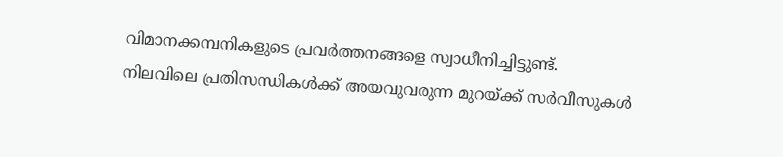വിമാനക്കമ്പനികളുടെ പ്രവർത്തനങ്ങളെ സ്വാധീനിച്ചിട്ടുണ്ട്.
നിലവിലെ പ്രതിസന്ധികൾക്ക് അയവുവരുന്ന മുറയ്ക്ക് സർവീസുകൾ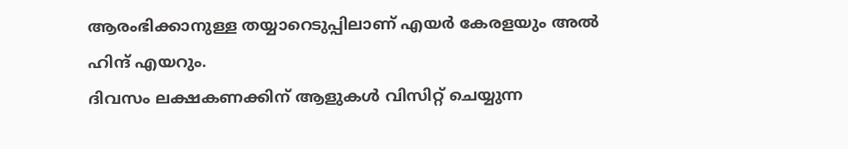ആരംഭിക്കാനുള്ള തയ്യാറെടുപ്പിലാണ് എയർ കേരളയും അൽ ഹിന്ദ് എയറും.
ദിവസം ലക്ഷകണക്കിന് ആളുകൾ വിസിറ്റ് ചെയ്യുന്ന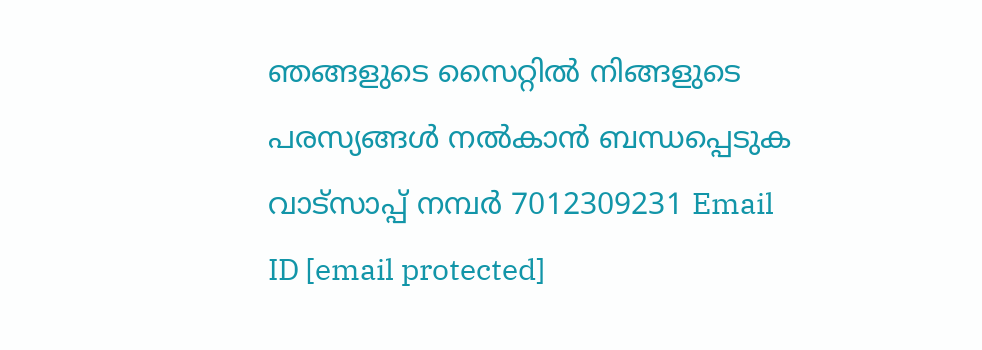ഞങ്ങളുടെ സൈറ്റിൽ നിങ്ങളുടെ പരസ്യങ്ങൾ നൽകാൻ ബന്ധപ്പെടുക വാട്സാപ്പ് നമ്പർ 7012309231 Email ID [email protected]